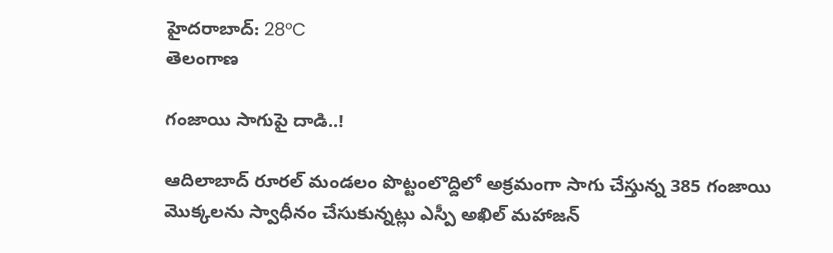హైదరాబాద్: 28°C
తెలంగాణ

గంజాయి సాగుపై దాడి..!

ఆదిలాబాద్ రూరల్ మండలం పొట్టంలొద్దిలో అక్రమంగా సాగు చేస్తున్న 385 గంజాయి మొక్కలను స్వాధీనం చేసుకున్నట్లు ఎస్పీ అఖిల్ మహాజన్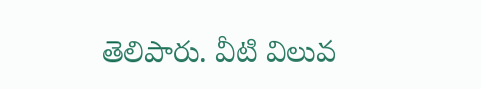తెలిపారు. వీటి విలువ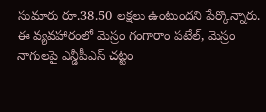సుమారు రూ.38.50 లక్షలు ఉంటుందని పేర్కొన్నారు. ఈ వ్యవహారంలో మెస్రం గంగారాం పటేల్, మెస్రం నాగులపై ఎన్డీపీఎస్ చట్టం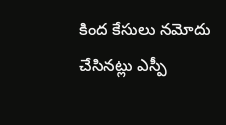కింద కేసులు నమోదు చేసినట్లు ఎస్పీ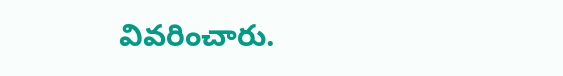వివరించారు.